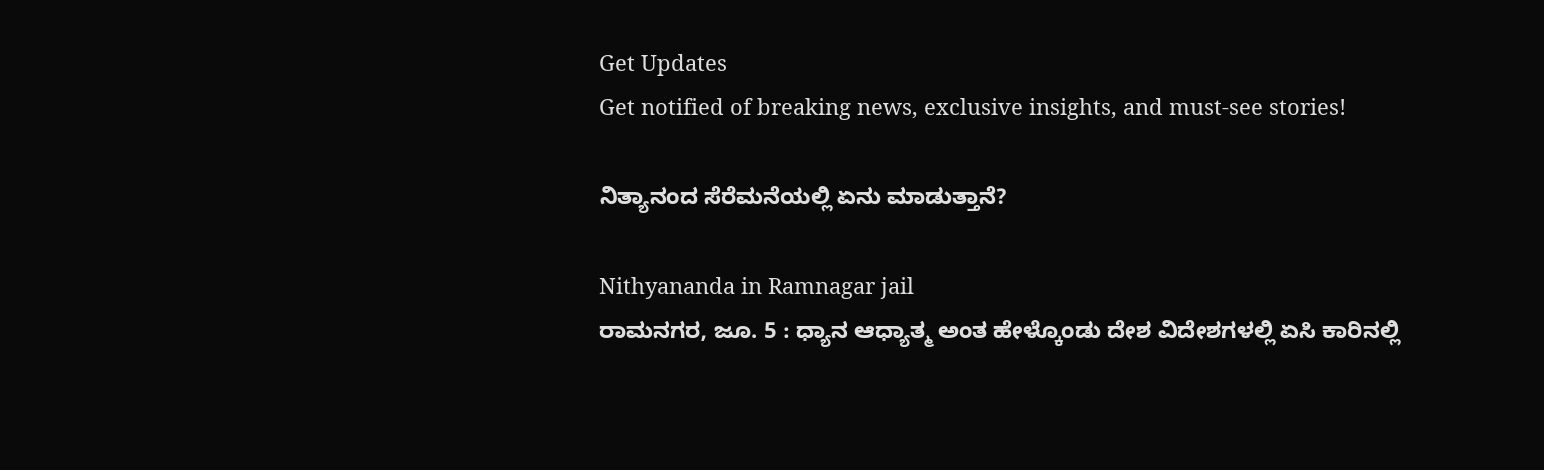Get Updates
Get notified of breaking news, exclusive insights, and must-see stories!

ನಿತ್ಯಾನಂದ ಸೆರೆಮನೆಯಲ್ಲಿ ಏನು ಮಾಡುತ್ತಾನೆ?

Nithyananda in Ramnagar jail
ರಾಮನಗರ, ಜೂ. 5 : ಧ್ಯಾನ ಆಧ್ಯಾತ್ಮ ಅಂತ ಹೇಳ್ಕೊಂಡು ದೇಶ ವಿದೇಶಗಳಲ್ಲಿ ಏಸಿ ಕಾರಿನಲ್ಲಿ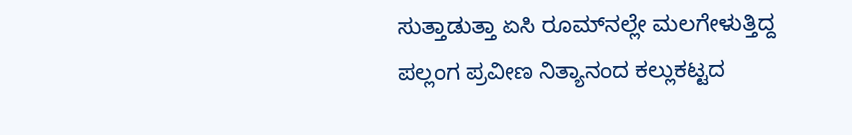ಸುತ್ತಾಡುತ್ತಾ ಏಸಿ ರೂಮ್‌ನಲ್ಲೇ ಮಲಗೇಳುತ್ತಿದ್ದ ಪಲ್ಲಂಗ ಪ್ರವೀಣ ನಿತ್ಯಾನಂದ ಕಲ್ಲುಕಟ್ಟದ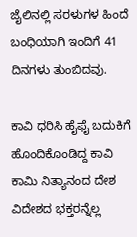ಜೈಲಿನಲ್ಲಿ ಸರಳುಗಳ ಹಿಂದೆ ಬಂಧಿಯಾಗಿ ಇಂದಿಗೆ 41 ದಿನಗಳು ತುಂಬಿದವು.

ಕಾವಿ ಧರಿಸಿ ಹೈಫೈ ಬದುಕಿಗೆ ಹೊಂದಿಕೊಂಡಿದ್ದ ಕಾವಿ ಕಾಮಿ ನಿತ್ಯಾನಂದ ದೇಶ ವಿದೇಶದ ಭಕ್ತರನ್ನೆಲ್ಲ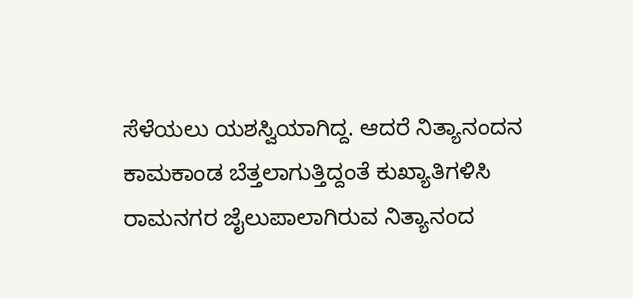ಸೆಳೆಯಲು ಯಶಸ್ವಿಯಾಗಿದ್ದ. ಆದರೆ ನಿತ್ಯಾನಂದನ ಕಾಮಕಾಂಡ ಬೆತ್ತಲಾಗುತ್ತಿದ್ದಂತೆ ಕುಖ್ಯಾತಿಗಳಿಸಿ ರಾಮನಗರ ಜೈಲುಪಾಲಾಗಿರುವ ನಿತ್ಯಾನಂದ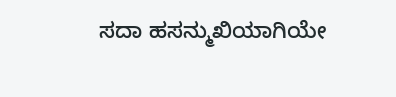ಸದಾ ಹಸನ್ಮುಖಿಯಾಗಿಯೇ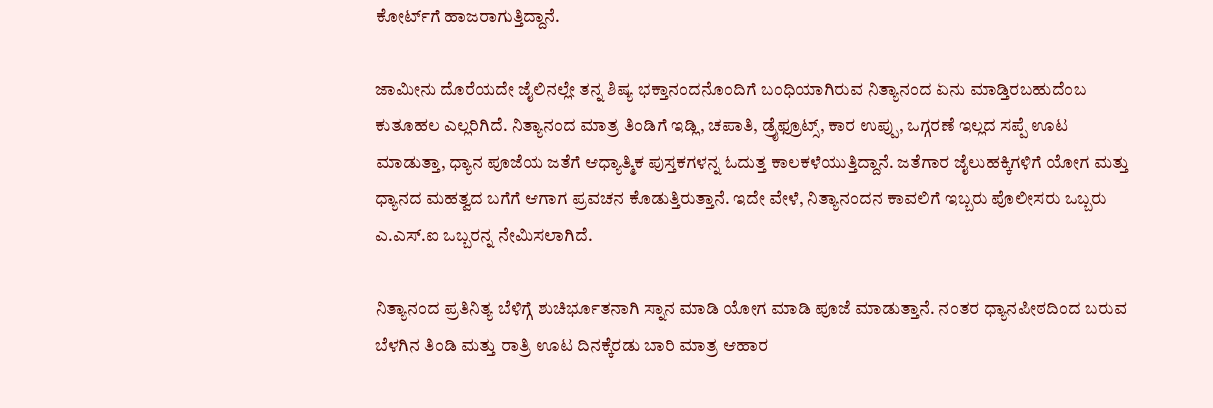ಕೋರ್ಟ್‌ಗೆ ಹಾಜರಾಗುತ್ತಿದ್ದಾನೆ.

ಜಾಮೀನು ದೊರೆಯದೇ ಜೈಲಿನಲ್ಲೇ ತನ್ನ ಶಿಷ್ಯ ಭಕ್ತಾನಂದನೊಂದಿಗೆ ಬಂಧಿಯಾಗಿರುವ ನಿತ್ಯಾನಂದ ಏನು ಮಾಡ್ತಿರಬಹುದೆಂಬ ಕುತೂಹಲ ಎಲ್ಲರಿಗಿದೆ. ನಿತ್ಯಾನಂದ ಮಾತ್ರ ತಿಂಡಿಗೆ ಇಡ್ಲಿ, ಚಪಾತಿ, ಡ್ರೈಫ್ರೂಟ್ಸ್, ಕಾರ ಉಪ್ಪು, ಒಗ್ಗರಣೆ ಇಲ್ಲದ ಸಪ್ಪೆ ಊಟ ಮಾಡುತ್ತಾ, ಧ್ಯಾನ ಪೂಜೆಯ ಜತೆಗೆ ಆಧ್ಯಾತ್ಮಿಕ ಪುಸ್ತಕಗಳನ್ನ ಓದುತ್ತ ಕಾಲಕಳೆಯುತ್ತಿದ್ದಾನೆ. ಜತೆಗಾರ ಜೈಲುಹಕ್ಕಿಗಳಿಗೆ ಯೋಗ ಮತ್ತು ಧ್ಯಾನದ ಮಹತ್ವದ ಬಗೆಗೆ ಆಗಾಗ ಪ್ರವಚನ ಕೊಡುತ್ತಿರುತ್ತಾನೆ. ಇದೇ ವೇಳೆ, ನಿತ್ಯಾನಂದನ ಕಾವಲಿಗೆ ಇಬ್ಬರು ಪೊಲೀಸರು ಒಬ್ಬರು ಎ.ಎಸ್.ಐ ಒಬ್ಬರನ್ನ ನೇಮಿಸಲಾಗಿದೆ.

ನಿತ್ಯಾನಂದ ಪ್ರತಿನಿತ್ಯ ಬೆಳಿಗ್ಗೆ ಶುಚಿರ್ಭೂತನಾಗಿ ಸ್ನಾನ ಮಾಡಿ ಯೋಗ ಮಾಡಿ ಪೂಜೆ ಮಾಡುತ್ತಾನೆ. ನಂತರ ಧ್ಯಾನಪೀಠದಿಂದ ಬರುವ ಬೆಳಗಿನ ತಿಂಡಿ ಮತ್ತು ರಾತ್ರಿ ಊಟ ದಿನಕ್ಕೆರಡು ಬಾರಿ ಮಾತ್ರ ಆಹಾರ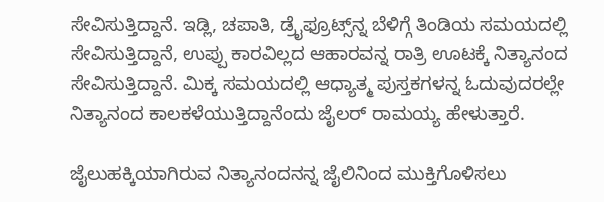ಸೇವಿಸುತ್ತಿದ್ದಾನೆ. ಇಡ್ಲಿ, ಚಪಾತಿ, ಡ್ರೈಫ್ರೂಟ್ಸ್‌ನ್ನ ಬೆಳಿಗ್ಗೆ ತಿಂಡಿಯ ಸಮಯದಲ್ಲಿ ಸೇವಿಸುತ್ತಿದ್ದಾನೆ, ಉಪ್ಪು ಕಾರವಿಲ್ಲದ ಆಹಾರವನ್ನ ರಾತ್ರಿ ಊಟಕ್ಕೆ ನಿತ್ಯಾನಂದ ಸೇವಿಸುತ್ತಿದ್ದಾನೆ. ಮಿಕ್ಕ ಸಮಯದಲ್ಲಿ ಆಧ್ಯಾತ್ಮ ಪುಸ್ತಕಗಳನ್ನ ಓದುವುದರಲ್ಲೇ ನಿತ್ಯಾನಂದ ಕಾಲಕಳೆಯುತ್ತಿದ್ದಾನೆಂದು ಜೈಲರ್ ರಾಮಯ್ಯ ಹೇಳುತ್ತಾರೆ.

ಜೈಲುಹಕ್ಕಿಯಾಗಿರುವ ನಿತ್ಯಾನಂದನನ್ನ ಜೈಲಿನಿಂದ ಮುಕ್ತಿಗೊಳಿಸಲು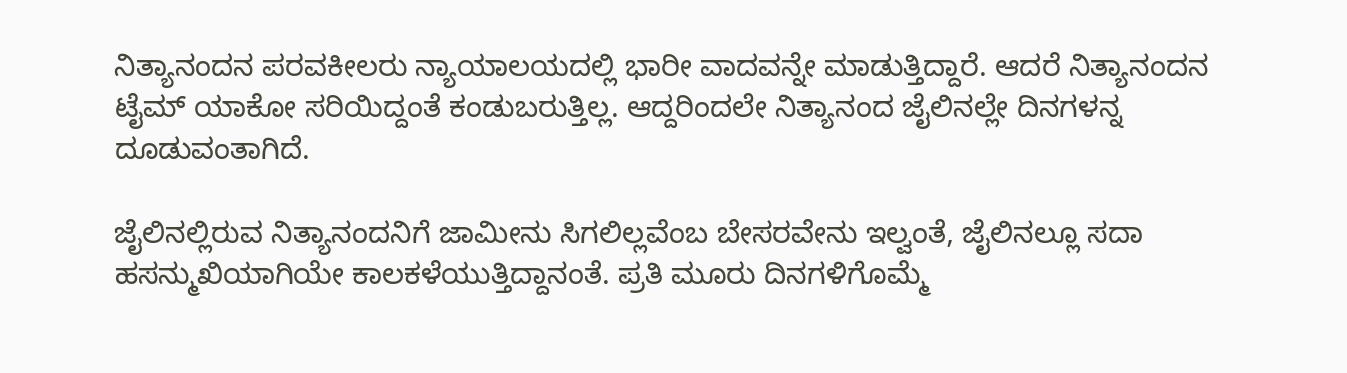ನಿತ್ಯಾನಂದನ ಪರವಕೀಲರು ನ್ಯಾಯಾಲಯದಲ್ಲಿ ಭಾರೀ ವಾದವನ್ನೇ ಮಾಡುತ್ತಿದ್ದಾರೆ. ಆದರೆ ನಿತ್ಯಾನಂದನ ಟೈಮ್ ಯಾಕೋ ಸರಿಯಿದ್ದಂತೆ ಕಂಡುಬರುತ್ತಿಲ್ಲ. ಆದ್ದರಿಂದಲೇ ನಿತ್ಯಾನಂದ ಜೈಲಿನಲ್ಲೇ ದಿನಗಳನ್ನ ದೂಡುವಂತಾಗಿದೆ.

ಜೈಲಿನಲ್ಲಿರುವ ನಿತ್ಯಾನಂದನಿಗೆ ಜಾಮೀನು ಸಿಗಲಿಲ್ಲವೆಂಬ ಬೇಸರವೇನು ಇಲ್ವಂತೆ, ಜೈಲಿನಲ್ಲೂ ಸದಾ ಹಸನ್ಮುಖಿಯಾಗಿಯೇ ಕಾಲಕಳೆಯುತ್ತಿದ್ದಾನಂತೆ. ಪ್ರತಿ ಮೂರು ದಿನಗಳಿಗೊಮ್ಮೆ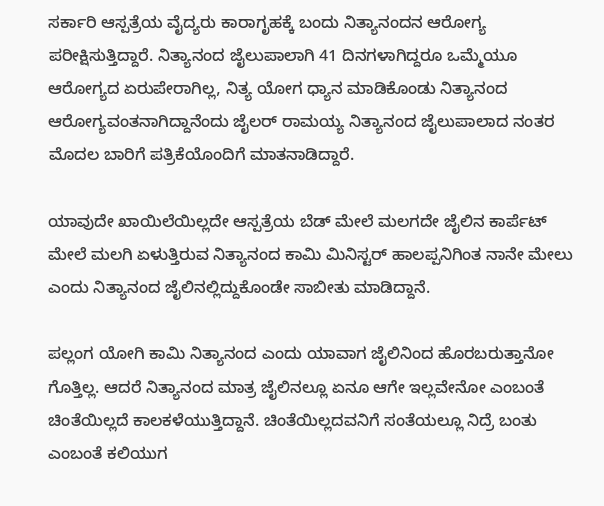ಸರ್ಕಾರಿ ಆಸ್ಪತ್ರೆಯ ವೈದ್ಯರು ಕಾರಾಗೃಹಕ್ಕೆ ಬಂದು ನಿತ್ಯಾನಂದನ ಆರೋಗ್ಯ ಪರೀಕ್ಷಿಸುತ್ತಿದ್ದಾರೆ. ನಿತ್ಯಾನಂದ ಜೈಲುಪಾಲಾಗಿ 41 ದಿನಗಳಾಗಿದ್ದರೂ ಒಮ್ಮೆಯೂ ಆರೋಗ್ಯದ ಏರುಪೇರಾಗಿಲ್ಲ, ನಿತ್ಯ ಯೋಗ ಧ್ಯಾನ ಮಾಡಿಕೊಂಡು ನಿತ್ಯಾನಂದ ಆರೋಗ್ಯವಂತನಾಗಿದ್ದಾನೆಂದು ಜೈಲರ್ ರಾಮಯ್ಯ ನಿತ್ಯಾನಂದ ಜೈಲುಪಾಲಾದ ನಂತರ ಮೊದಲ ಬಾರಿಗೆ ಪತ್ರಿಕೆಯೊಂದಿಗೆ ಮಾತನಾಡಿದ್ದಾರೆ.

ಯಾವುದೇ ಖಾಯಿಲೆಯಿಲ್ಲದೇ ಆಸ್ಪತ್ರೆಯ ಬೆಡ್ ಮೇಲೆ ಮಲಗದೇ ಜೈಲಿನ ಕಾರ್ಪೆಟ್ ಮೇಲೆ ಮಲಗಿ ಏಳುತ್ತಿರುವ ನಿತ್ಯಾನಂದ ಕಾಮಿ ಮಿನಿಸ್ಟರ್ ಹಾಲಪ್ಪನಿಗಿಂತ ನಾನೇ ಮೇಲು ಎಂದು ನಿತ್ಯಾನಂದ ಜೈಲಿನಲ್ಲಿದ್ದುಕೊಂಡೇ ಸಾಬೀತು ಮಾಡಿದ್ದಾನೆ.

ಪಲ್ಲಂಗ ಯೋಗಿ ಕಾಮಿ ನಿತ್ಯಾನಂದ ಎಂದು ಯಾವಾಗ ಜೈಲಿನಿಂದ ಹೊರಬರುತ್ತಾನೋ ಗೊತ್ತಿಲ್ಲ. ಆದರೆ ನಿತ್ಯಾನಂದ ಮಾತ್ರ ಜೈಲಿನಲ್ಲೂ ಏನೂ ಆಗೇ ಇಲ್ಲವೇನೋ ಎಂಬಂತೆ ಚಿಂತೆಯಿಲ್ಲದೆ ಕಾಲಕಳೆಯುತ್ತಿದ್ದಾನೆ. ಚಿಂತೆಯಿಲ್ಲದವನಿಗೆ ಸಂತೆಯಲ್ಲೂ ನಿದ್ರೆ ಬಂತು ಎಂಬಂತೆ ಕಲಿಯುಗ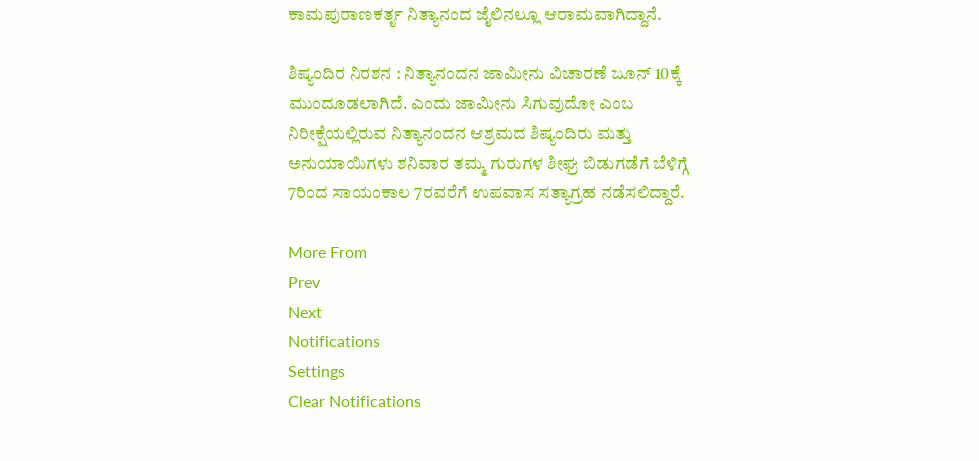ಕಾಮಪುರಾಣಕರ್ತೃ ನಿತ್ಯಾನಂದ ಜೈಲಿನಲ್ಲೂ ಆರಾಮವಾಗಿದ್ದಾನೆ.

ಶಿಷ್ಯಂದಿರ ನಿರಶನ : ನಿತ್ಯಾನಂದನ ಜಾಮೀನು ವಿಚಾರಣೆ ಜೂನ್ 10ಕ್ಕೆ ಮುಂದೂಡಲಾಗಿದೆ. ಎಂದು ಜಾಮೀನು ಸಿಗುವುದೋ ಎಂಬ ನಿರೀಕ್ಷೆಯಲ್ಲಿರುವ ನಿತ್ಯಾನಂದನ ಆಶ್ರಮದ ಶಿಷ್ಯಂದಿರು ಮತ್ತು ಅನುಯಾಯಿಗಳು ಶನಿವಾರ ತಮ್ಮ ಗುರುಗಳ ಶೀಘ್ರ ಬಿಡುಗಡೆಗೆ ಬೆಳಿಗ್ಗೆ 7ರಿಂದ ಸಾಯಂಕಾಲ 7ರವರೆಗೆ ಉಪವಾಸ ಸತ್ಯಾಗ್ರಹ ನಡೆಸಲಿದ್ದಾರೆ.

More From
Prev
Next
Notifications
Settings
Clear Notifications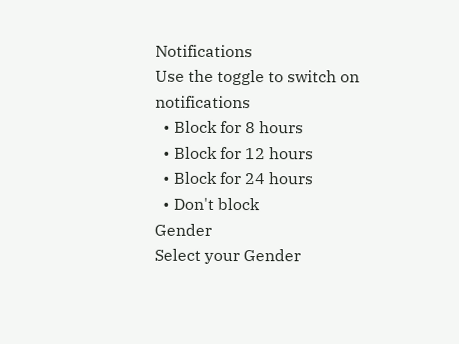Notifications
Use the toggle to switch on notifications
  • Block for 8 hours
  • Block for 12 hours
  • Block for 24 hours
  • Don't block
Gender
Select your Gender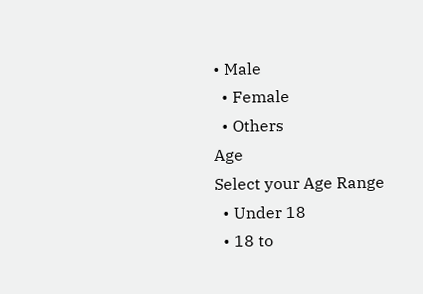• Male
  • Female
  • Others
Age
Select your Age Range
  • Under 18
  • 18 to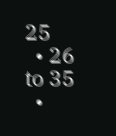25
  • 26 to 35
  •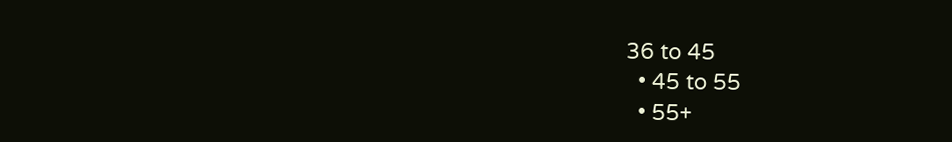36 to 45
  • 45 to 55
  • 55+